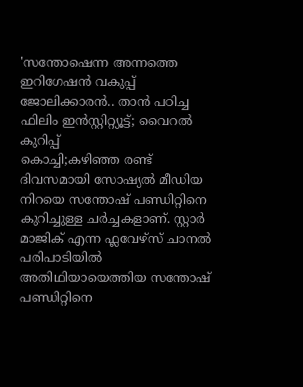'സന്തോഷെന്ന അന്നത്തെ ഇറിഗേഷൻ വകുപ്പ് ജോലിക്കാരൻ.. താൻ പഠിച്ച ഫിലിം ഇൻസ്റ്റിറ്റ്യൂട്ട്; വൈറൽ കുറിപ്പ്
കൊച്ചി;കഴിഞ്ഞ രണ്ട് ദിവസമായി സോഷ്യൽ മീഡിയ നിറയെ സന്തോഷ് പണ്ഡിറ്റിനെ കുറിച്ചുള്ള ചർച്ചകളാണ്. സ്റ്റാർ മാജിക് എന്ന ഫ്ലവേഴ്സ് ചാനൽ പരിപാടിയിൽ അതിഥിയായെത്തിയ സന്തോഷ് പണ്ഡിറ്റിനെ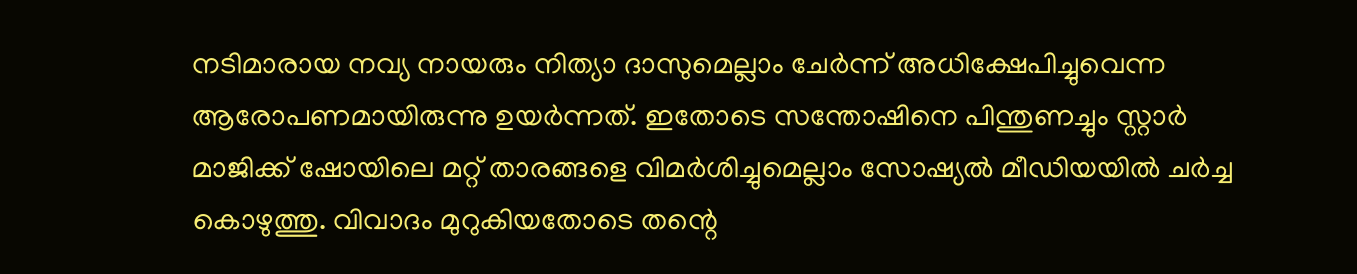നടിമാരായ നവ്യ നായരും നിത്യാ ദാസുമെല്ലാം ചേർന്ന് അധിക്ഷേപിച്ചുവെന്ന ആരോപണമായിരുന്നു ഉയർന്നത്. ഇതോടെ സന്തോഷിനെ പിന്തുണച്ചും സ്റ്റാർ മാജിക്ക് ഷോയിലെ മറ്റ് താരങ്ങളെ വിമർശിച്ചുമെല്ലാം സോഷ്യൽ മീഡിയയിൽ ചർച്ച കൊഴുത്തു. വിവാദം മുറുകിയതോടെ തന്റെ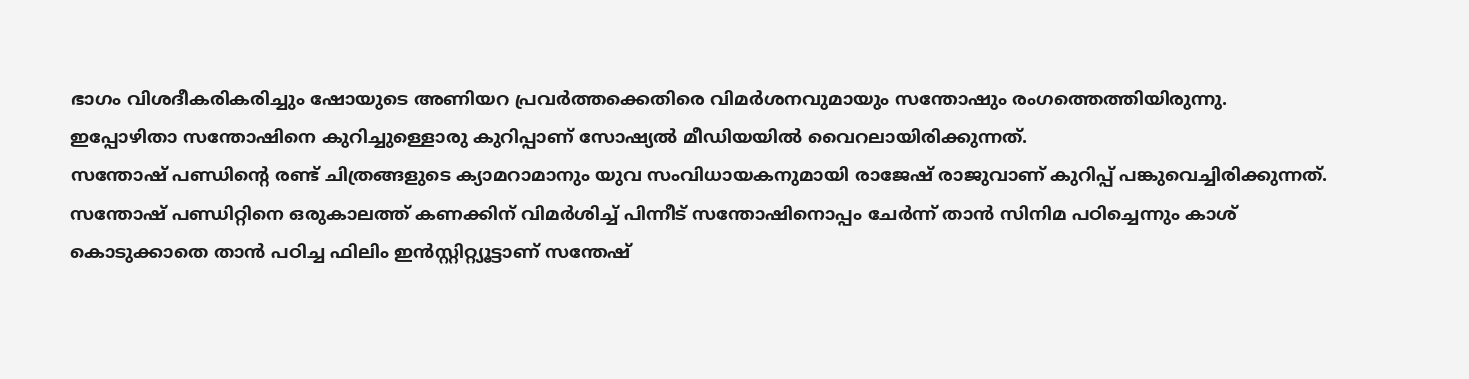ഭാഗം വിശദീകരികരിച്ചും ഷോയുടെ അണിയറ പ്രവർത്തക്കെതിരെ വിമർശനവുമായും സന്തോഷും രംഗത്തെത്തിയിരുന്നു.
ഇപ്പോഴിതാ സന്തോഷിനെ കുറിച്ചുള്ളൊരു കുറിപ്പാണ് സോഷ്യൽ മീഡിയയിൽ വൈറലായിരിക്കുന്നത്.
സന്തോഷ് പണ്ഡിന്റെ രണ്ട് ചിത്രങ്ങളുടെ ക്യാമറാമാനും യുവ സംവിധായകനുമായി രാജേഷ് രാജുവാണ് കുറിപ്പ് പങ്കുവെച്ചിരിക്കുന്നത്. സന്തോഷ് പണ്ഡിറ്റിനെ ഒരുകാലത്ത് കണക്കിന് വിമർശിച്ച് പിന്നീട് സന്തോഷിനൊപ്പം ചേർന്ന് താൻ സിനിമ പഠിച്ചെന്നും കാശ് കൊടുക്കാതെ താൻ പഠിച്ച ഫിലിം ഇൻസ്റ്റിറ്റ്യൂട്ടാണ് സന്തേഷ്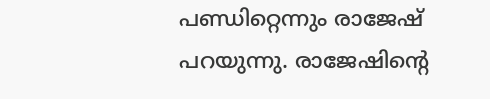പണ്ഡിറ്റെന്നും രാജേഷ് പറയുന്നു. രാജേഷിന്റെ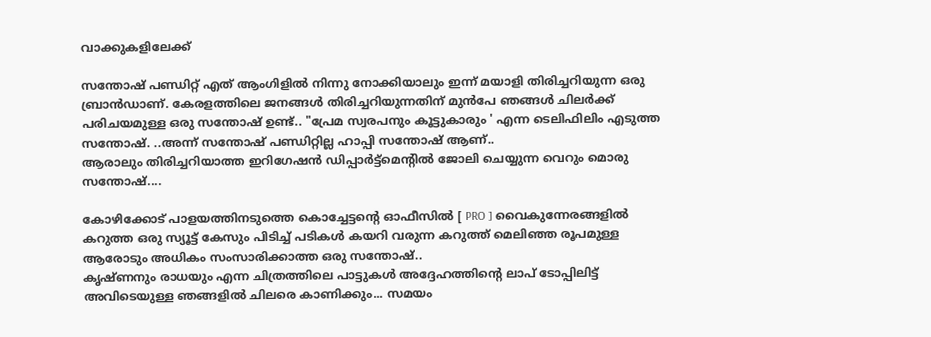വാക്കുകളിലേക്ക്

സന്തോഷ് പണ്ഡിറ്റ് എത് ആംഗിളിൽ നിന്നു നോക്കിയാലും ഇന്ന് മയാളി തിരിച്ചറിയുന്ന ഒരു ബ്രാൻഡാണ്. കേരളത്തിലെ ജനങ്ങൾ തിരിച്ചറിയുന്നതിന് മുൻപേ ഞങ്ങൾ ചിലർക്ക് പരിചയമുള്ള ഒരു സന്തോഷ് ഉണ്ട്.. "പ്രേമ സ്വരപനും കൂട്ടുകാരും ' എന്ന ടെലിഫിലിം എടുത്ത സന്തോഷ്. ..അന്ന് സന്തോഷ് പണ്ഡിറ്റില്ല ഹാപ്പി സന്തോഷ് ആണ്..
ആരാലും തിരിച്ചറിയാത്ത ഇറിഗേഷൻ ഡിപ്പാർട്ട്മെന്റിൽ ജോലി ചെയ്യുന്ന വെറും മൊരു സന്തോഷ്....

കോഴിക്കോട് പാളയത്തിനടുത്തെ കൊച്ചേട്ടന്റെ ഓഫീസിൽ [ PRO ] വൈകുന്നേരങ്ങളിൽ കറുത്ത ഒരു സ്യൂട്ട് കേസും പിടിച്ച് പടികൾ കയറി വരുന്ന കറുത്ത് മെലിഞ്ഞ രൂപമുള്ള ആരോടും അധികം സംസാരിക്കാത്ത ഒരു സന്തോഷ്..
കൃഷ്ണനും രാധയും എന്ന ചിത്രത്തിലെ പാട്ടുകൾ അദ്ദേഹത്തിന്റെ ലാപ് ടോപ്പിലിട്ട് അവിടെയുള്ള ഞങ്ങളിൽ ചിലരെ കാണിക്കും... സമയം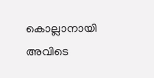കൊല്ലാനായി അവിടെ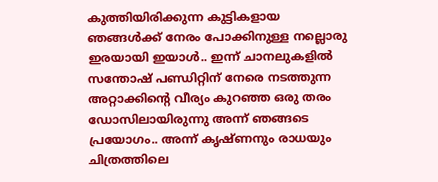കുത്തിയിരിക്കുന്ന കുട്ടികളായ ഞങ്ങൾക്ക് നേരം പോക്കിനുള്ള നല്ലൊരു ഇരയായി ഇയാൾ.. ഇന്ന് ചാനലുകളിൽ സന്തോഷ് പണ്ഡിറ്റിന് നേരെ നടത്തുന്ന അറ്റാക്കിന്റെ വീര്യം കുറഞ്ഞ ഒരു തരം ഡോസിലായിരുന്നു അന്ന് ഞങ്ങടെ പ്രയോഗം.. അന്ന് കൃഷ്ണനും രാധയും ചിത്രത്തിലെ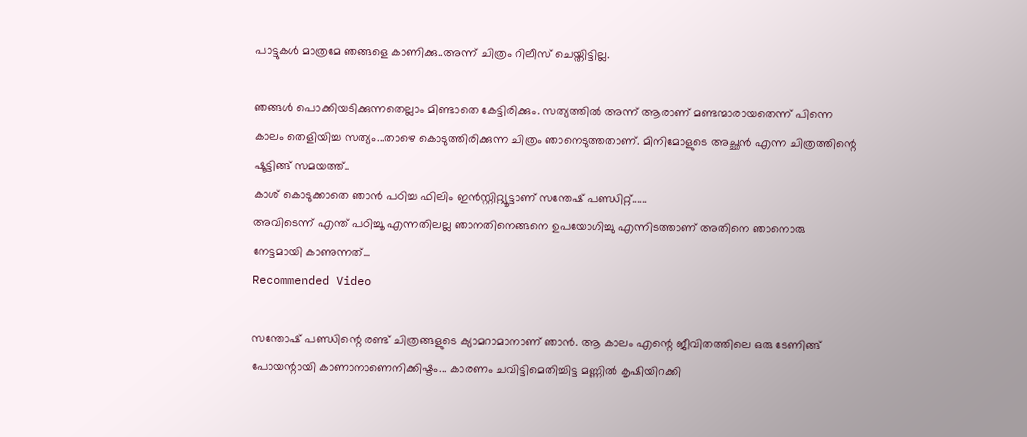പാട്ടുകൾ മാത്രമേ ഞങ്ങളെ കാണിക്കു..അന്ന് ചിത്രം റിലീസ് ചെയ്തിട്ടില്ല.

ഞങ്ങൾ പൊക്കിയടിക്കുന്നതെല്ലാം മിണ്ടാതെ കേട്ടിരിക്കും. സത്യത്തിൽ അന്ന് ആരാണ് മണ്ടന്മാരായതെന്ന് പിന്നെ കാലം തെളിയിച്ച സത്യം...താഴെ കൊടുത്തിരിക്കുന്ന ചിത്രം ഞാനെടുത്തതാണ്. മിനിമോളുടെ അച്ഛൻ എന്ന ചിത്രത്തിന്റെ ഷൂട്ടിങ്ങ് സമയത്ത്..
കാശ് കൊടുക്കാതെ ഞാൻ പഠിച്ച ഫിലിം ഇൻസ്റ്റിറ്റ്യൂട്ടാണ് സന്തേഷ് പണ്ഡിറ്റ്......
അവിടെന്ന് എന്ത് പഠിച്ചൂ എന്നതിലല്ല ഞാനതിനെങ്ങനെ ഉപയോഗിച്ചു എന്നിടത്താണ് അതിനെ ഞാനൊരു നേട്ടമായി കാണുന്നത്...
Recommended Video

സന്തോഷ് പണ്ഡിന്റെ രണ്ട് ചിത്രങ്ങളുടെ ക്യാമറാമാനാണ് ഞാൻ. ആ കാലം എന്റെ ജീവിതത്തിലെ ഒരു ടേണിങ്ങ് പോയന്റായി കാണാനാണെനിക്കിഷ്ടം... കാരണം ചവിട്ടിമെതിച്ചിട്ട മണ്ണിൽ കൃഷിയിറക്കി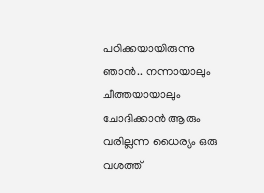പഠിക്കയായിരുന്നു ഞാൻ.. നന്നായാലും ചീത്തയായാലും ചോദിക്കാൻ ആരും വരില്ലന്ന ധൈര്യം ഒരു വശത്ത്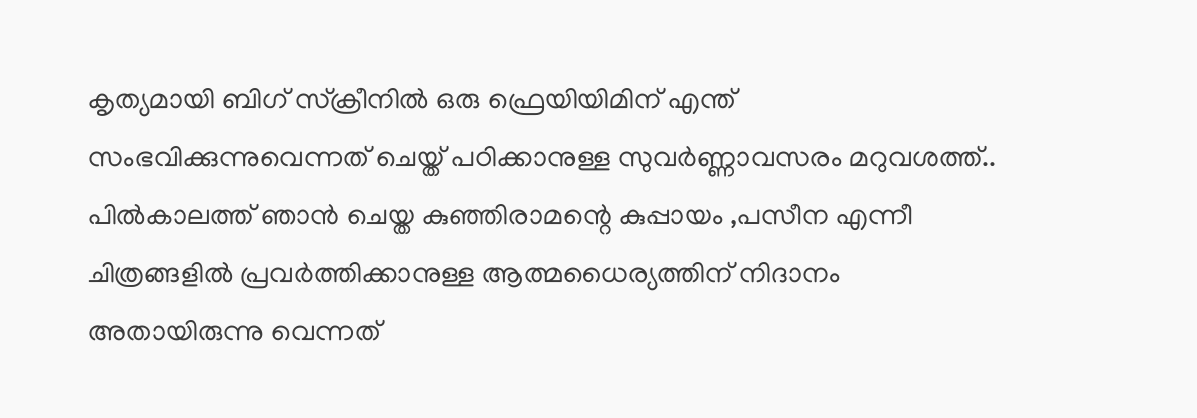കൃത്യമായി ബിഗ് സ്ക്രീനിൽ ഒരു ഫ്രെയിയിമിന് എന്ത് സംഭവിക്കുന്നുവെന്നത് ചെയ്ത് പഠിക്കാനുള്ള സുവർണ്ണാവസരം മറുവശത്ത്.. പിൽകാലത്ത് ഞാൻ ചെയ്ത കുഞ്ഞിരാമന്റെ കുപ്പായം ,പസീന എന്നീ ചിത്രങ്ങളിൽ പ്രവർത്തിക്കാനുള്ള ആത്മധൈര്യത്തിന് നിദാനം അതായിരുന്നു വെന്നത്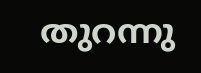തുറന്നു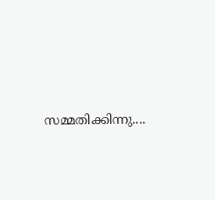സമ്മതിക്കിന്നു....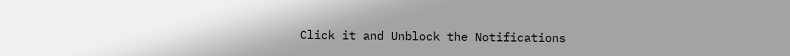Click it and Unblock the Notifications